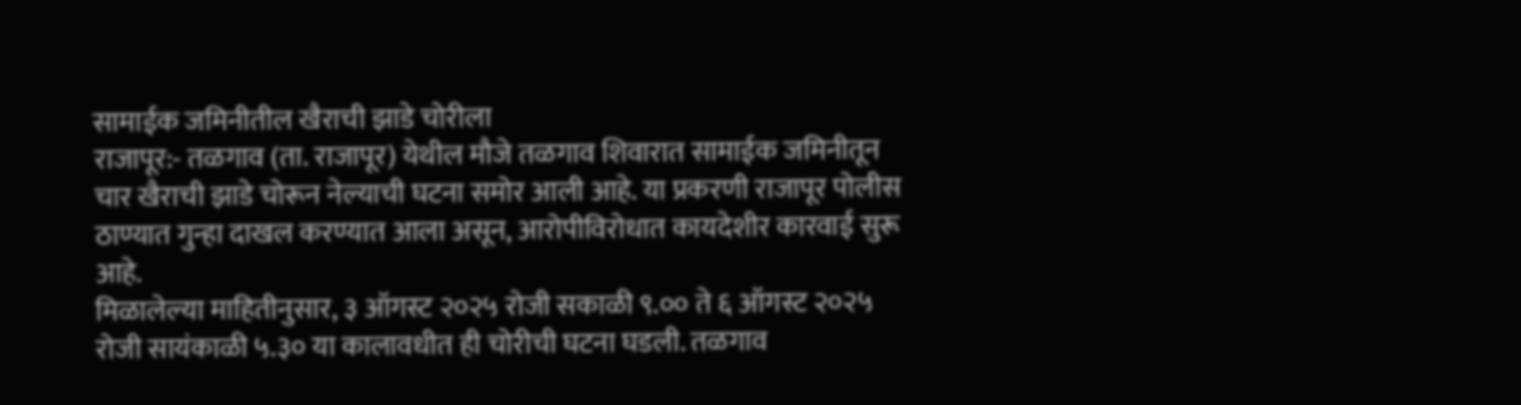सामाईक जमिनीतील खैराची झाडे चोरीला
राजापूर:- तळगाव (ता. राजापूर) येथील मौजे तळगाव शिवारात सामाईक जमिनीतून चार खैराची झाडे चोरून नेल्याची घटना समोर आली आहे. या प्रकरणी राजापूर पोलीस ठाण्यात गुन्हा दाखल करण्यात आला असून, आरोपीविरोधात कायदेशीर कारवाई सुरू आहे.
मिळालेल्या माहितीनुसार, ३ ऑगस्ट २०२५ रोजी सकाळी ९.०० ते ६ ऑगस्ट २०२५ रोजी सायंकाळी ५.३० या कालावधीत ही चोरीची घटना घडली. तळगाव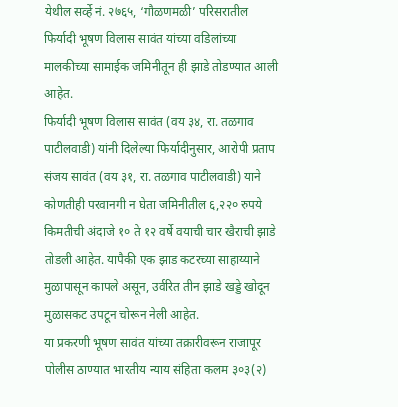येथील सर्व्हे नं. २७६५, ‘गौळणमळी’ परिसरातील फिर्यादी भूषण विलास सावंत यांच्या वडिलांच्या मालकीच्या सामाईक जमिनीतून ही झाडे तोडण्यात आली आहेत.
फिर्यादी भूषण विलास सावंत (वय ३४, रा. तळगाव पाटीलवाडी) यांनी दिलेल्या फिर्यादीनुसार, आरोपी प्रताप संजय सावंत (वय ३१, रा. तळगाव पाटीलवाडी) याने कोणतीही परवानगी न घेता जमिनीतील ६,२२० रुपये किमतीची अंदाजे १० ते १२ वर्षे वयाची चार खैराची झाडे तोडली आहेत. यापैकी एक झाड कटरच्या साहाय्याने मुळापासून कापले असून, उर्वरित तीन झाडे खड्डे खोदून मुळासकट उपटून चोरून नेली आहेत.
या प्रकरणी भूषण सावंत यांच्या तक्रारीवरून राजापूर पोलीस ठाण्यात भारतीय न्याय संहिता कलम ३०३(२)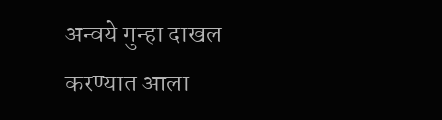अन्वये गुन्हा दाखल करण्यात आला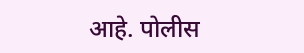आहे. पोलीस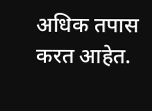अधिक तपास करत आहेत.